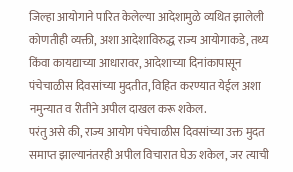जिल्हा आयोगाने पारित केलेल्या आदेशामुळे व्यथित झालेली कोणतीही व्यक्ती, अशा आदेशाविरुद्ध राज्य आयोगाकडे, तथ्य किंवा कायद्याच्या आधारावर, आदेशाच्या दिनांकापासून पंचेचाळीस दिवसांच्या मुदतीत, विहित करण्यात येईल अशा नमुन्यात व रीतीने अपील दाखल करू शकेल.
परंतु असे की, राज्य आयोग पंचेचाळीस दिवसांच्या उक्त मुदत समाप्त झाल्यानंतरही अपील विचारात घेऊ शकेल, जर त्याची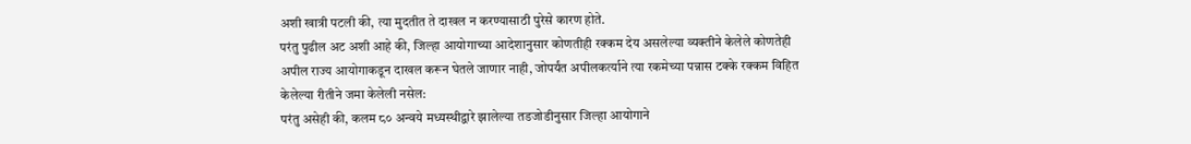अशी खात्री पटली की, त्या मुदतीत ते दाखल न करण्यासाठी पुरेसे कारण होते.
परंतु पुढील अट अशी आहे की, जिल्हा आयोगाच्या आदेशानुसार कोणतीही रक्कम देय असलेल्या व्यक्तीने केलेले कोणतेही अपील राज्य आयोगाकडून दाखल करून घेतले जाणार नाही, जोपर्यंत अपीलकर्त्याने त्या रकमेच्या पन्नास टक्के रक्कम विहित केलेल्या रीतीने जमा केलेली नसेल:
परंतु असेही की, कलम ८० अन्वये मध्यस्थीद्वारे झालेल्या तडजोडीनुसार जिल्हा आयोगाने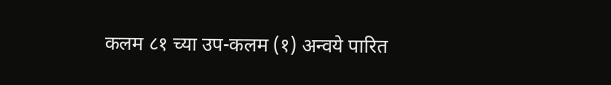कलम ८१ च्या उप-कलम (१) अन्वये पारित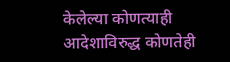केलेल्या कोणत्याही आदेशाविरुद्ध कोणतेही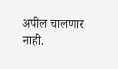अपील चालणार नाही.